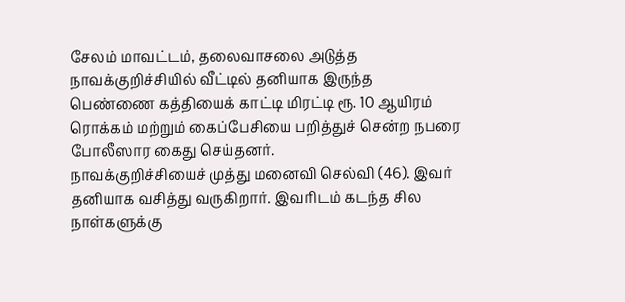சேலம் மாவட்டம், தலைவாசலை அடுத்த நாவக்குறிச்சியில் வீட்டில் தனியாக இருந்த பெண்ணை கத்தியைக் காட்டி மிரட்டி ரூ. 10 ஆயிரம் ரொக்கம் மற்றும் கைப்பேசியை பறித்துச் சென்ற நபரை போலீஸார கைது செய்தனர்.
நாவக்குறிச்சியைச் முத்து மனைவி செல்வி (46). இவர் தனியாக வசித்து வருகிறார். இவரிடம் கடந்த சில நாள்களுக்கு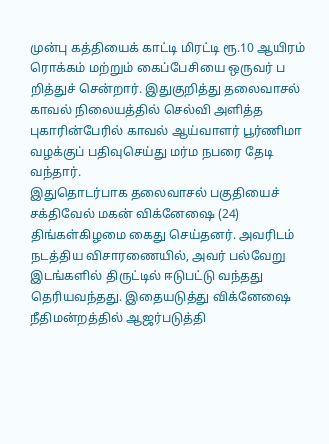முன்பு கத்தியைக் காட்டி மிரட்டி ரூ.10 ஆயிரம் ரொக்கம் மற்றும் கைப்பேசியை ஒருவர் ப றித்துச் சென்றார். இதுகுறித்து தலைவாசல் காவல் நிலையத்தில் செல்வி அளித்த புகாரின்பேரில் காவல் ஆய்வாளர் பூர்ணிமா வழக்குப் பதிவுசெய்து மர்ம நபரை தேடி வந்தார்.
இதுதொடர்பாக தலைவாசல் பகுதியைச் சக்திவேல் மகன் விக்னேஷை (24) திங்கள்கிழமை கைது செய்தனர். அவரிடம் நடத்திய விசாரணையில், அவர் பல்வேறு இடங்களில் திருட்டில் ஈடுபட்டு வந்தது தெரியவந்தது. இதையடுத்து விக்னேஷை நீதிமன்றத்தில் ஆஜர்படுத்தி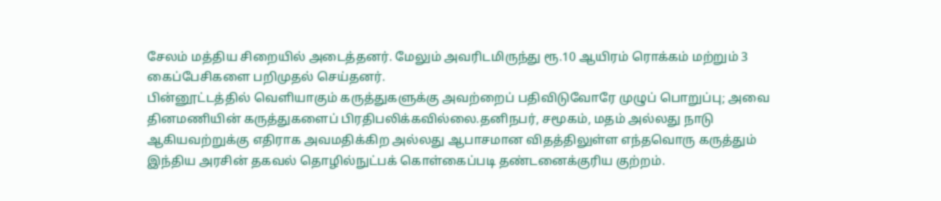சேலம் மத்திய சிறையில் அடைத்தனர். மேலும் அவரிடமிருந்து ரூ.10 ஆயிரம் ரொக்கம் மற்றும் 3 கைப்பேசிகளை பறிமுதல் செய்தனர்.
பின்னூட்டத்தில் வெளியாகும் கருத்துகளுக்கு அவற்றைப் பதிவிடுவோரே முழுப் பொறுப்பு; அவை தினமணியின் கருத்துகளைப் பிரதிபலிக்கவில்லை.தனிநபர், சமூகம், மதம் அல்லது நாடு ஆகியவற்றுக்கு எதிராக அவமதிக்கிற அல்லது ஆபாசமான விதத்திலுள்ள எந்தவொரு கருத்தும் இந்திய அரசின் தகவல் தொழில்நுட்பக் கொள்கைப்படி தண்டனைக்குரிய குற்றம்.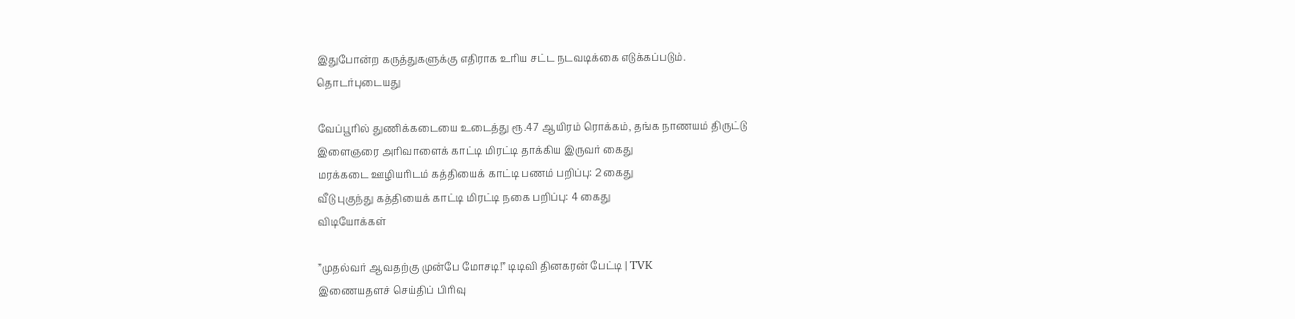இதுபோன்ற கருத்துகளுக்கு எதிராக உரிய சட்ட நடவடிக்கை எடுக்கப்படும்.
தொடர்புடையது

வேப்பூரில் துணிக்கடையை உடைத்து ரூ.47 ஆயிரம் ரொக்கம், தங்க நாணயம் திருட்டு
இளைஞரை அரிவாளைக் காட்டி மிரட்டி தாக்கிய இருவர் கைது
மரக்கடை ஊழியரிடம் கத்தியைக் காட்டி பணம் பறிப்பு: 2 கைது
வீடு புகுந்து கத்தியைக் காட்டி மிரட்டி நகை பறிப்பு: 4 கைது
விடியோக்கள்

”முதல்வர் ஆவதற்கு முன்பே மோசடி!” டிடிவி தினகரன் பேட்டி | TVK
இணையதளச் செய்திப் பிரிவு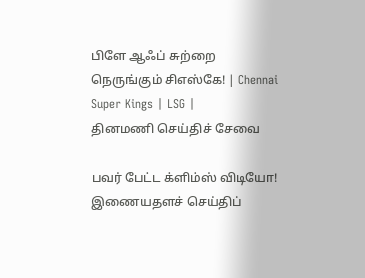பிளே ஆஃப் சுற்றை நெருங்கும் சிஎஸ்கே! | Chennai Super Kings | LSG |
தினமணி செய்திச் சேவை

பவர் பேட்ட க்ளிம்ஸ் விடியோ!
இணையதளச் செய்திப்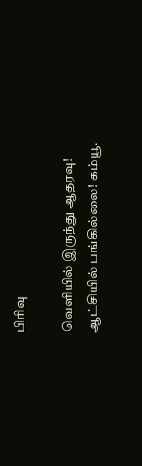பிரிவு

வெளியில் இருந்து ஆதரவு! ஆட்சியில் பங்கில்லை! கம்யூ.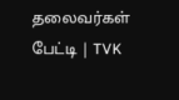தலைவர்கள் பேட்டி | TVK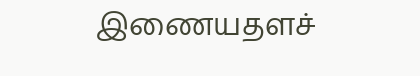இணையதளச்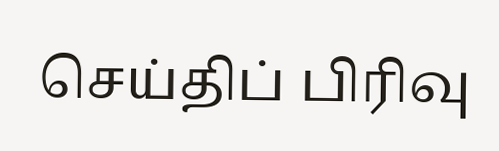செய்திப் பிரிவு